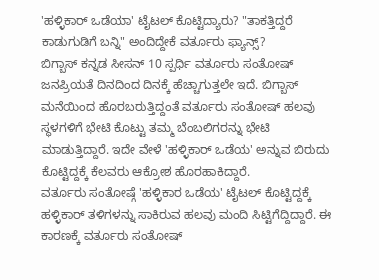'ಹಳ್ಳಿಕಾರ್ ಒಡೆಯಾ' ಟೈಟಲ್ ಕೊಟ್ಟಿದ್ಯಾರು? "ತಾಕತ್ತಿದ್ದರೆ ಕಾಡುಗುಡಿಗೆ ಬನ್ನಿ" ಅಂದಿದ್ದೇಕೆ ವರ್ತೂರು ಫ್ಯಾನ್ಸ್?
ಬಿಗ್ಬಾಸ್ ಕನ್ನಡ ಸೀಸನ್ 10 ಸ್ಪರ್ಧಿ ವರ್ತೂರು ಸಂತೋಷ್ ಜನಪ್ರಿಯತೆ ದಿನದಿಂದ ದಿನಕ್ಕೆ ಹೆಚ್ಚಾಗುತ್ತಲೇ ಇದೆ. ಬಿಗ್ಬಾಸ್ ಮನೆಯಿಂದ ಹೊರಬರುತ್ತಿದ್ದಂತೆ ವರ್ತೂರು ಸಂತೋಷ್ ಹಲವು ಸ್ಥಳಗಳಿಗೆ ಭೇಟಿ ಕೊಟ್ಟು ತಮ್ಮ ಬೆಂಬಲಿಗರನ್ನು ಭೇಟಿ ಮಾಡುತ್ತಿದ್ದಾರೆ. ಇದೇ ವೇಳೆ 'ಹಳ್ಳಿಕಾರ್ ಒಡೆಯ' ಅನ್ನುವ ಬಿರುದು ಕೊಟ್ಟಿದ್ದಕ್ಕೆ ಕೆಲವರು ಆಕ್ರೋಶ ಹೊರಹಾಕಿದ್ದಾರೆ.
ವರ್ತೂರು ಸಂತೋಷ್ಗೆ 'ಹಳ್ಳಿಕಾರ ಒಡೆಯ' ಟೈಟಲ್ ಕೊಟ್ಟಿದ್ದಕ್ಕೆ ಹಳ್ಳಿಕಾರ್ ತಳಿಗಳನ್ನು ಸಾಕಿರುವ ಹಲವು ಮಂದಿ ಸಿಟ್ಟಿಗೆದ್ದಿದ್ದಾರೆ. ಈ ಕಾರಣಕ್ಕೆ ವರ್ತೂರು ಸಂತೋಷ್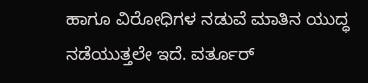ಹಾಗೂ ವಿರೋಧಿಗಳ ನಡುವೆ ಮಾತಿನ ಯುದ್ಧ ನಡೆಯುತ್ತಲೇ ಇದೆ. ವರ್ತೂರ್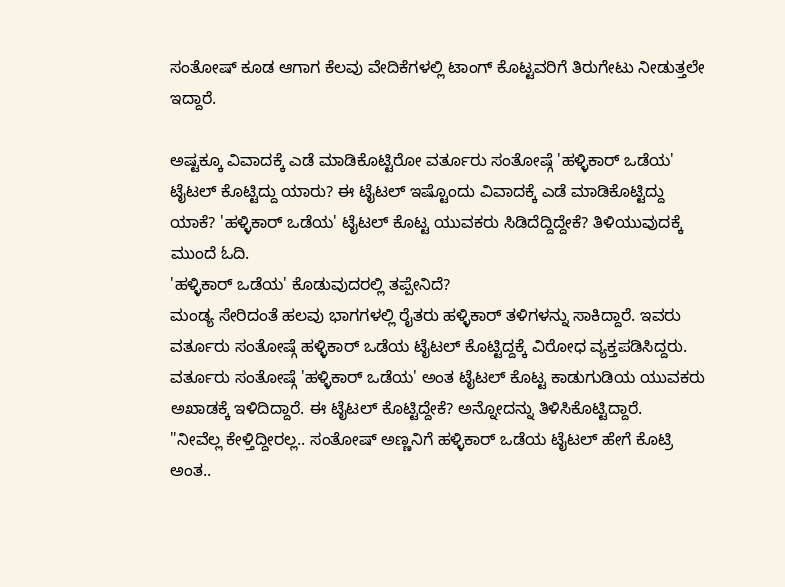ಸಂತೋಷ್ ಕೂಡ ಆಗಾಗ ಕೆಲವು ವೇದಿಕೆಗಳಲ್ಲಿ ಟಾಂಗ್ ಕೊಟ್ಟವರಿಗೆ ತಿರುಗೇಟು ನೀಡುತ್ತಲೇ ಇದ್ದಾರೆ.

ಅಷ್ಟಕ್ಕೂ ವಿವಾದಕ್ಕೆ ಎಡೆ ಮಾಡಿಕೊಟ್ಟಿರೋ ವರ್ತೂರು ಸಂತೋಷ್ಗೆ 'ಹಳ್ಳಿಕಾರ್ ಒಡೆಯ' ಟೈಟಲ್ ಕೊಟ್ಟಿದ್ದು ಯಾರು? ಈ ಟೈಟಲ್ ಇಷ್ಟೊಂದು ವಿವಾದಕ್ಕೆ ಎಡೆ ಮಾಡಿಕೊಟ್ಟಿದ್ದು ಯಾಕೆ? 'ಹಳ್ಳಿಕಾರ್ ಒಡೆಯ' ಟೈಟಲ್ ಕೊಟ್ಟ ಯುವಕರು ಸಿಡಿದೆದ್ದಿದ್ದೇಕೆ? ತಿಳಿಯುವುದಕ್ಕೆ ಮುಂದೆ ಓದಿ.
'ಹಳ್ಳಿಕಾರ್ ಒಡೆಯ' ಕೊಡುವುದರಲ್ಲಿ ತಪ್ಪೇನಿದೆ?
ಮಂಡ್ಯ ಸೇರಿದಂತೆ ಹಲವು ಭಾಗಗಳಲ್ಲಿ ರೈತರು ಹಳ್ಳಿಕಾರ್ ತಳಿಗಳನ್ನು ಸಾಕಿದ್ದಾರೆ. ಇವರು ವರ್ತೂರು ಸಂತೋಷ್ಗೆ ಹಳ್ಳಿಕಾರ್ ಒಡೆಯ ಟೈಟಲ್ ಕೊಟ್ಟಿದ್ದಕ್ಕೆ ವಿರೋಧ ವ್ಯಕ್ತಪಡಿಸಿದ್ದರು. ವರ್ತೂರು ಸಂತೋಷ್ಗೆ 'ಹಳ್ಳಿಕಾರ್ ಒಡೆಯ' ಅಂತ ಟೈಟಲ್ ಕೊಟ್ಟ ಕಾಡುಗುಡಿಯ ಯುವಕರು ಅಖಾಡಕ್ಕೆ ಇಳಿದಿದ್ದಾರೆ. ಈ ಟೈಟಲ್ ಕೊಟ್ಟಿದ್ದೇಕೆ? ಅನ್ನೋದನ್ನು ತಿಳಿಸಿಕೊಟ್ಟಿದ್ದಾರೆ.
"ನೀವೆಲ್ಲ ಕೇಳ್ತಿದ್ದೀರಲ್ಲ.. ಸಂತೋಷ್ ಅಣ್ಣನಿಗೆ ಹಳ್ಳಿಕಾರ್ ಒಡೆಯ ಟೈಟಲ್ ಹೇಗೆ ಕೊಟ್ರಿ ಅಂತ..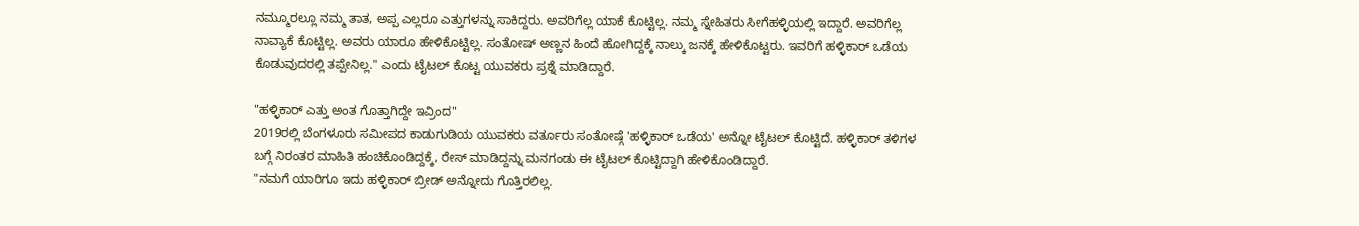ನಮ್ಮೂರಲ್ಲೂ ನಮ್ಮ ತಾತ, ಅಪ್ಪ ಎಲ್ಲರೂ ಎತ್ತುಗಳನ್ನು ಸಾಕಿದ್ದರು. ಅವರಿಗೆಲ್ಲ ಯಾಕೆ ಕೊಟ್ಟಿಲ್ಲ. ನಮ್ಮ ಸ್ನೇಹಿತರು ಸೀಗೆಹಳ್ಳಿಯಲ್ಲಿ ಇದ್ದಾರೆ. ಅವರಿಗೆಲ್ಲ ನಾವ್ಯಾಕೆ ಕೊಟ್ಟಿಲ್ಲ. ಅವರು ಯಾರೂ ಹೇಳಿಕೊಟ್ಟಿಲ್ಲ. ಸಂತೋಷ್ ಅಣ್ಣನ ಹಿಂದೆ ಹೋಗಿದ್ದಕ್ಕೆ ನಾಲ್ಕು ಜನಕ್ಕೆ ಹೇಳಿಕೊಟ್ಟರು. ಇವರಿಗೆ ಹಳ್ಳಿಕಾರ್ ಒಡೆಯ ಕೊಡುವುದರಲ್ಲಿ ತಪ್ಪೇನಿಲ್ಲ." ಎಂದು ಟೈಟಲ್ ಕೊಟ್ಟ ಯುವಕರು ಪ್ರಶ್ನೆ ಮಾಡಿದ್ದಾರೆ.

"ಹಳ್ಳಿಕಾರ್ ಎತ್ತು ಅಂತ ಗೊತ್ತಾಗಿದ್ದೇ ಇವ್ರಿಂದ"
2019ರಲ್ಲಿ ಬೆಂಗಳೂರು ಸಮೀಪದ ಕಾಡುಗುಡಿಯ ಯುವಕರು ವರ್ತೂರು ಸಂತೋಷ್ಗೆ 'ಹಳ್ಳಿಕಾರ್ ಒಡೆಯ' ಅನ್ನೋ ಟೈಟಲ್ ಕೊಟ್ಟಿದೆ. ಹಳ್ಳಿಕಾರ್ ತಳಿಗಳ ಬಗ್ಗೆ ನಿರಂತರ ಮಾಹಿತಿ ಹಂಚಿಕೊಂಡಿದ್ದಕ್ಕೆ, ರೇಸ್ ಮಾಡಿದ್ದನ್ನು ಮನಗಂಡು ಈ ಟೈಟಲ್ ಕೊಟ್ಟಿದ್ದಾಗಿ ಹೇಳಿಕೊಂಡಿದ್ದಾರೆ.
"ನಮಗೆ ಯಾರಿಗೂ ಇದು ಹಳ್ಳಿಕಾರ್ ಬ್ರೀಡ್ ಅನ್ನೋದು ಗೊತ್ತಿರಲಿಲ್ಲ.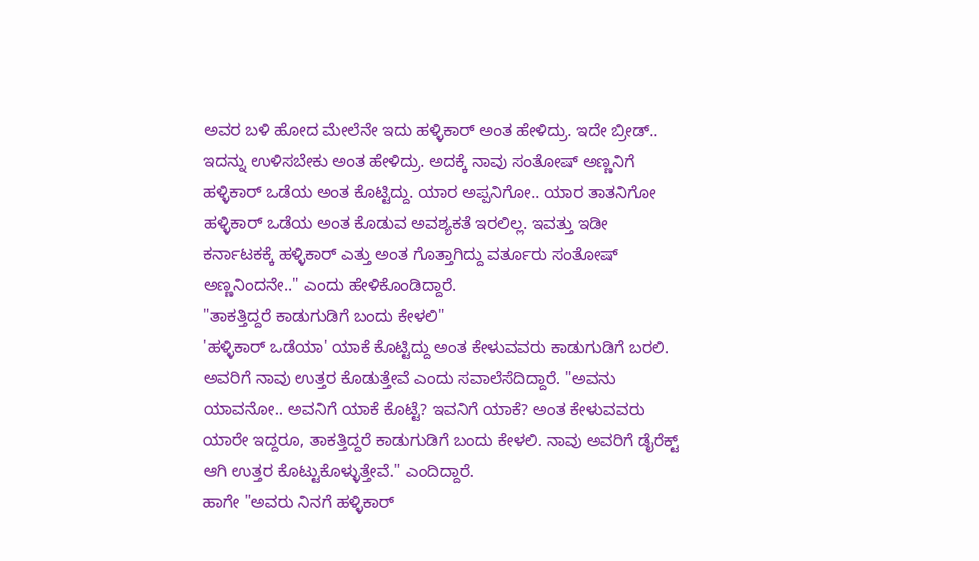ಅವರ ಬಳಿ ಹೋದ ಮೇಲೆನೇ ಇದು ಹಳ್ಳಿಕಾರ್ ಅಂತ ಹೇಳಿದ್ರು. ಇದೇ ಬ್ರೀಡ್.. ಇದನ್ನು ಉಳಿಸಬೇಕು ಅಂತ ಹೇಳಿದ್ರು. ಅದಕ್ಕೆ ನಾವು ಸಂತೋಷ್ ಅಣ್ಣನಿಗೆ ಹಳ್ಳಿಕಾರ್ ಒಡೆಯ ಅಂತ ಕೊಟ್ಟಿದ್ದು. ಯಾರ ಅಪ್ಪನಿಗೋ.. ಯಾರ ತಾತನಿಗೋ ಹಳ್ಳಿಕಾರ್ ಒಡೆಯ ಅಂತ ಕೊಡುವ ಅವಶ್ಯಕತೆ ಇರಲಿಲ್ಲ. ಇವತ್ತು ಇಡೀ ಕರ್ನಾಟಕಕ್ಕೆ ಹಳ್ಳಿಕಾರ್ ಎತ್ತು ಅಂತ ಗೊತ್ತಾಗಿದ್ದು ವರ್ತೂರು ಸಂತೋಷ್ ಅಣ್ಣನಿಂದನೇ.." ಎಂದು ಹೇಳಿಕೊಂಡಿದ್ದಾರೆ.
"ತಾಕತ್ತಿದ್ದರೆ ಕಾಡುಗುಡಿಗೆ ಬಂದು ಕೇಳಲಿ"
'ಹಳ್ಳಿಕಾರ್ ಒಡೆಯಾ' ಯಾಕೆ ಕೊಟ್ಟಿದ್ದು ಅಂತ ಕೇಳುವವರು ಕಾಡುಗುಡಿಗೆ ಬರಲಿ. ಅವರಿಗೆ ನಾವು ಉತ್ತರ ಕೊಡುತ್ತೇವೆ ಎಂದು ಸವಾಲೆಸೆದಿದ್ದಾರೆ. "ಅವನು ಯಾವನೋ.. ಅವನಿಗೆ ಯಾಕೆ ಕೊಟ್ಟೆ? ಇವನಿಗೆ ಯಾಕೆ? ಅಂತ ಕೇಳುವವರು ಯಾರೇ ಇದ್ದರೂ, ತಾಕತ್ತಿದ್ದರೆ ಕಾಡುಗುಡಿಗೆ ಬಂದು ಕೇಳಲಿ. ನಾವು ಅವರಿಗೆ ಡೈರೆಕ್ಟ್ ಆಗಿ ಉತ್ತರ ಕೊಟ್ಟುಕೊಳ್ಳುತ್ತೇವೆ." ಎಂದಿದ್ದಾರೆ.
ಹಾಗೇ "ಅವರು ನಿನಗೆ ಹಳ್ಳಿಕಾರ್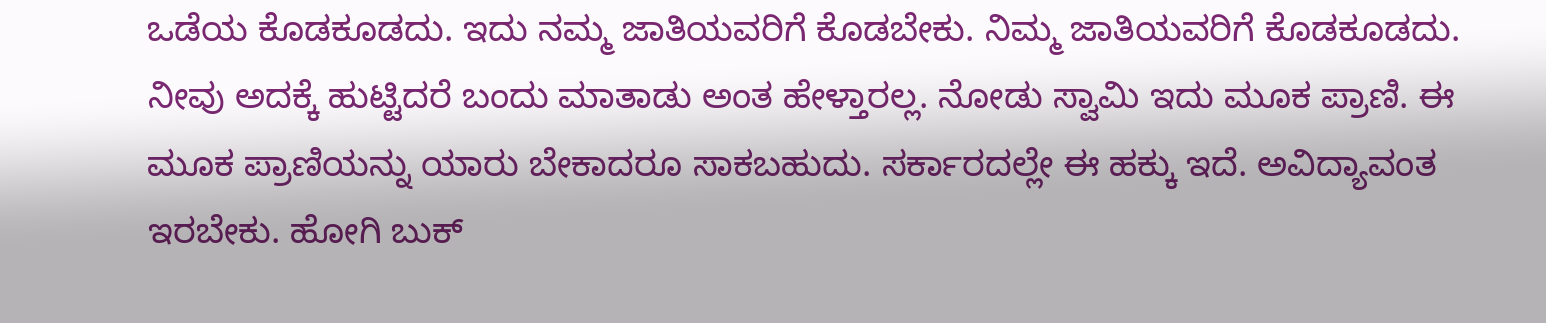ಒಡೆಯ ಕೊಡಕೂಡದು. ಇದು ನಮ್ಮ ಜಾತಿಯವರಿಗೆ ಕೊಡಬೇಕು. ನಿಮ್ಮ ಜಾತಿಯವರಿಗೆ ಕೊಡಕೂಡದು. ನೀವು ಅದಕ್ಕೆ ಹುಟ್ಟಿದರೆ ಬಂದು ಮಾತಾಡು ಅಂತ ಹೇಳ್ತಾರಲ್ಲ. ನೋಡು ಸ್ವಾಮಿ ಇದು ಮೂಕ ಪ್ರಾಣಿ. ಈ ಮೂಕ ಪ್ರಾಣಿಯನ್ನು ಯಾರು ಬೇಕಾದರೂ ಸಾಕಬಹುದು. ಸರ್ಕಾರದಲ್ಲೇ ಈ ಹಕ್ಕು ಇದೆ. ಅವಿದ್ಯಾವಂತ ಇರಬೇಕು. ಹೋಗಿ ಬುಕ್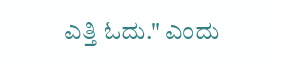ಎತ್ತಿ ಓದು." ಎಂದು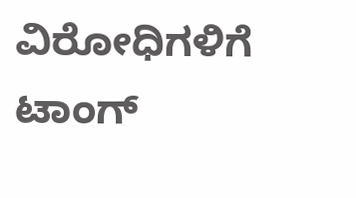ವಿರೋಧಿಗಳಿಗೆ ಟಾಂಗ್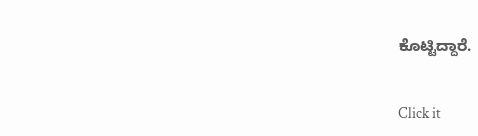ಕೊಟ್ಟಿದ್ದಾರೆ.


Click it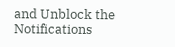and Unblock the Notifications